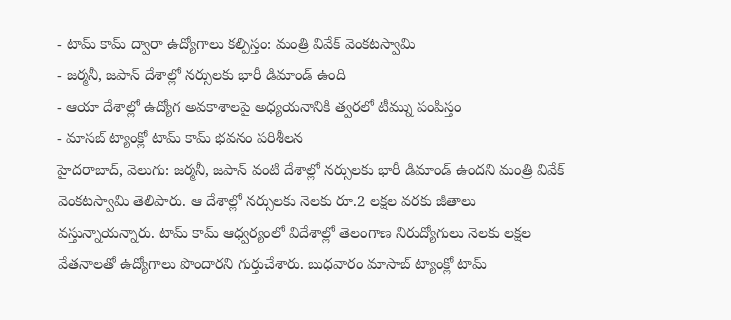- టామ్ కామ్ ద్వారా ఉద్యోగాలు కల్పిస్తం: మంత్రి వివేక్ వెంకటస్వామి
- జర్మనీ, జపాన్ దేశాల్లో నర్సులకు భారీ డిమాండ్ ఉంది
- ఆయా దేశాల్లో ఉద్యోగ అవకాశాలపై అధ్యయనానికి త్వరలో టీమ్ను పంపిస్తం
- మాసబ్ ట్యాంక్లో టామ్ కామ్ భవనం పరిశీలన
హైదరాబాద్, వెలుగు: జర్మనీ, జపాన్ వంటి దేశాల్లో నర్సులకు భారీ డిమాండ్ ఉందని మంత్రి వివేక్ వెంకటస్వామి తెలిపారు. ఆ దేశాల్లో నర్సులకు నెలకు రూ.2 లక్షల వరకు జీతాలు వస్తున్నాయన్నారు. టామ్ కామ్ ఆధ్వర్యంలో విదేశాల్లో తెలంగాణ నిరుద్యోగులు నెలకు లక్షల వేతనాలతో ఉద్యోగాలు పొందారని గుర్తుచేశారు. బుధవారం మాసాబ్ ట్యాంక్లో టామ్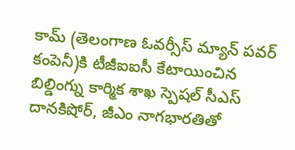కామ్ (తెలంగాణ ఓవర్సీస్ మ్యాన్ పవర్ కంపెనీ)కి టీజీఐఐసీ కేటాయించిన బిల్డింగ్ను కార్మిక శాఖ స్పెషల్ సీఎస్ దానకిషోర్, జీఎం నాగభారతితో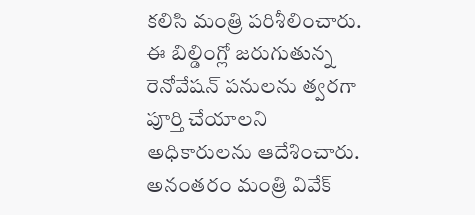కలిసి మంత్రి పరిశీలించారు. ఈ బిల్డింగ్లో జరుగుతున్న రెనోవేషన్ పనులను త్వరగా పూర్తి చేయాలని అధికారులను ఆదేశించారు. అనంతరం మంత్రి వివేక్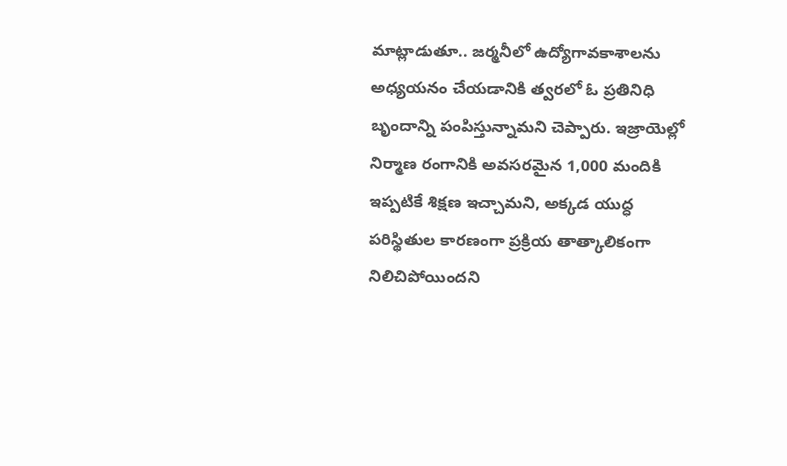మాట్లాడుతూ.. జర్మనీలో ఉద్యోగావకాశాలను అధ్యయనం చేయడానికి త్వరలో ఓ ప్రతినిధి బృందాన్ని పంపిస్తున్నామని చెప్పారు. ఇజ్రాయెల్లో నిర్మాణ రంగానికి అవసరమైన 1,000 మందికి ఇప్పటికే శిక్షణ ఇచ్చామని, అక్కడ యుద్ధ పరిస్థితుల కారణంగా ప్రక్రియ తాత్కాలికంగా నిలిచిపోయిందని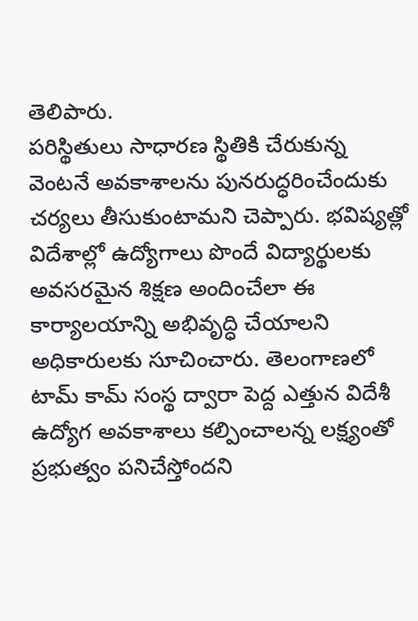తెలిపారు.
పరిస్థితులు సాధారణ స్థితికి చేరుకున్న వెంటనే అవకాశాలను పునరుద్ధరించేందుకు చర్యలు తీసుకుంటామని చెప్పారు. భవిష్యత్లో విదేశాల్లో ఉద్యోగాలు పొందే విద్యార్థులకు అవసరమైన శిక్షణ అందించేలా ఈ కార్యాలయాన్ని అభివృద్ధి చేయాలని అధికారులకు సూచించారు. తెలంగాణలో టామ్ కామ్ సంస్థ ద్వారా పెద్ద ఎత్తున విదేశీ ఉద్యోగ అవకాశాలు కల్పించాలన్న లక్ష్యంతో ప్రభుత్వం పనిచేస్తోందని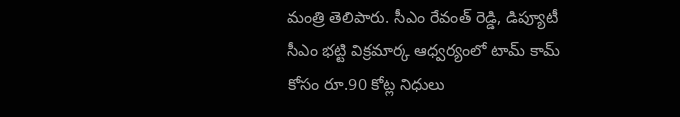మంత్రి తెలిపారు. సీఎం రేవంత్ రెడ్డి, డిప్యూటీ సీఎం భట్టి విక్రమార్క ఆధ్వర్యంలో టామ్ కామ్ కోసం రూ.90 కోట్ల నిధులు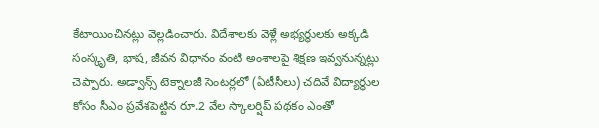కేటాయించినట్లు వెల్లడించారు. విదేశాలకు వెళ్లే అభ్యర్థులకు అక్కడి సంస్కృతి, భాష, జీవన విధానం వంటి అంశాలపై శిక్షణ ఇవ్వనున్నట్లు చెప్పారు. అడ్వాన్స్ టెక్నాలజీ సెంటర్లలో (ఏటీసీలు) చదివే విద్యార్థుల కోసం సీఎం ప్రవేశపెట్టిన రూ.2 వేల స్కాలర్షిప్ పథకం ఎంతో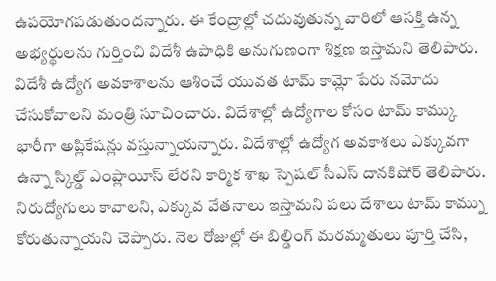ఉపయోగపడుతుందన్నారు. ఈ కేంద్రాల్లో చదువుతున్న వారిలో ఆసక్తి ఉన్న అభ్యర్థులను గుర్తించి విదేశీ ఉపాధికి అనుగుణంగా శిక్షణ ఇస్తామని తెలిపారు.
విదేశీ ఉద్యోగ అవకాశాలను ఆశించే యువత టామ్ కామ్లో పేరు నమోదు చేసుకోవాలని మంత్రి సూచించారు. విదేశాల్లో ఉద్యోగాల కోసం టామ్ కామ్కు భారీగా అప్లికేషన్లు వస్తున్నాయన్నారు. విదేశాల్లో ఉద్యోగ అవకాశలు ఎక్కువగా ఉన్నా స్కిల్డ్ ఎంప్లాయీస్ లేరని కార్మిక శాఖ స్పెషల్ సీఎస్ దానకిషోర్ తెలిపారు. నిరుద్యోగులు కావాలని, ఎక్కువ వేతనాలు ఇస్తామని పలు దేశాలు టామ్ కామ్ను కోరుతున్నాయని చెప్పారు. నెల రోజుల్లో ఈ బిల్డింగ్ మరమ్మతులు పూర్తి చేసి,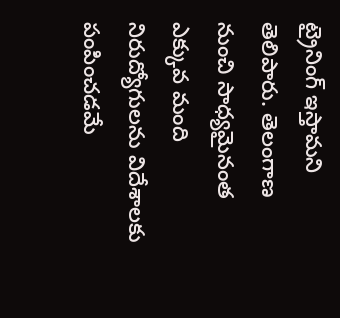ట్రైనింగ్ ఇస్తామని తెలిపారు. తెలంగాణ నుంచి సాధ్యమైనంత ఎక్కువ మంది నిరుద్యోగులను విదేశాలకు పంపించడమే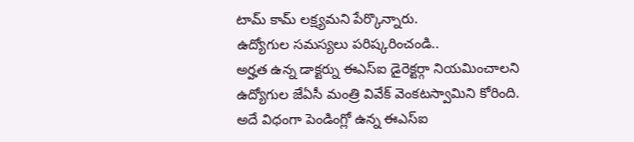టామ్ కామ్ లక్ష్యమని పేర్కొన్నారు.
ఉద్యోగుల సమస్యలు పరిష్కరించండి..
అర్హత ఉన్న డాక్టర్ను ఈఎస్ఐ డైరెక్టర్గా నియమించాలని ఉద్యోగుల జేఏసీ మంత్రి వివేక్ వెంకటస్వామిని కోరింది. అదే విధంగా పెండింగ్లో ఉన్న ఈఎస్ఐ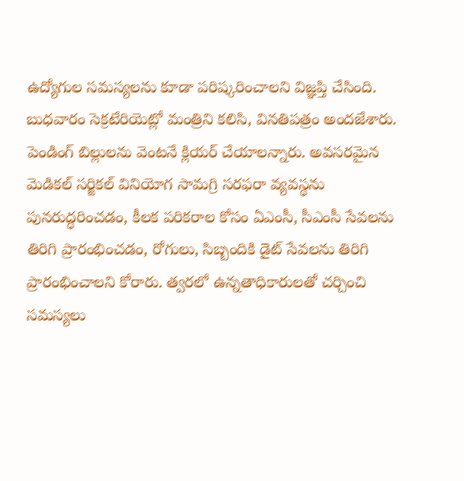ఉద్యోగుల సమస్యలను కూడా పరిష్కరించాలని విజ్ఞప్తి చేసింది. బుధవారం సెక్రటేరియెట్లో మంత్రిని కలిసి, వినతిపత్రం అందజేశారు. పెండింగ్ బిల్లులను వెంటనే క్లియర్ చేయాలన్నారు. అవసరమైన మెడికల్ సర్జికల్ వినియోగ సామగ్రి సరఫరా వ్యవస్థను పునరుద్ధరించడం, కీలక పరికరాల కోసం ఏఎంసీ, సీఎంసీ సేవలను తిరిగి ప్రారంభించడం, రోగులు, సిబ్బందికి డైట్ సేవలను తిరిగి ప్రారంభించాలని కోరారు. త్వరలో ఉన్నతాధికారులతో చర్చించి సమస్యలు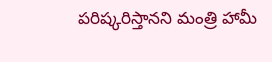పరిష్కరిస్తానని మంత్రి హామీ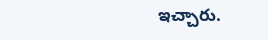ఇచ్చారు.